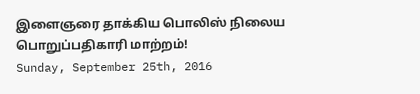இளைஞரை தாக்கிய பொலிஸ் நிலைய பொறுப்பதிகாரி மாற்றம்!
Sunday, September 25th, 2016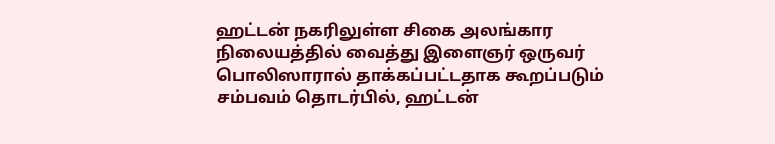ஹட்டன் நகரிலுள்ள சிகை அலங்கார நிலையத்தில் வைத்து இளைஞர் ஒருவர் பொலிஸாரால் தாக்கப்பட்டதாக கூறப்படும் சம்பவம் தொடர்பில், ஹட்டன்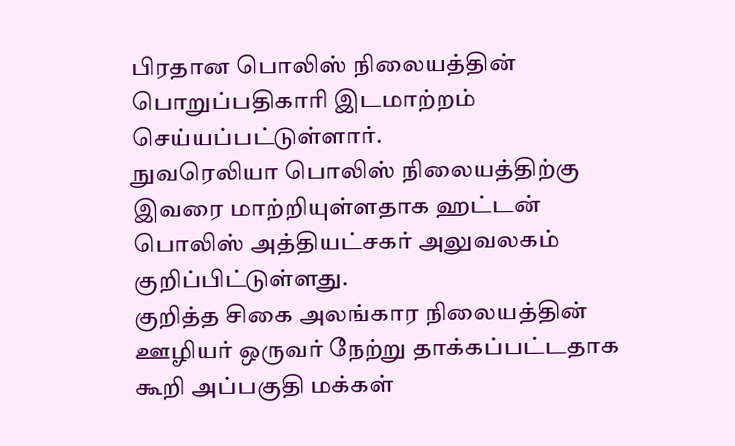பிரதான பொலிஸ் நிலையத்தின் பொறுப்பதிகாரி இடமாற்றம் செய்யப்பட்டுள்ளார்.
நுவரெலியா பொலிஸ் நிலையத்திற்கு இவரை மாற்றியுள்ளதாக ஹட்டன் பொலிஸ் அத்தியட்சகர் அலுவலகம் குறிப்பிட்டுள்ளது.
குறித்த சிகை அலங்கார நிலையத்தின் ஊழியர் ஒருவர் நேற்று தாக்கப்பட்டதாக கூறி அப்பகுதி மக்கள்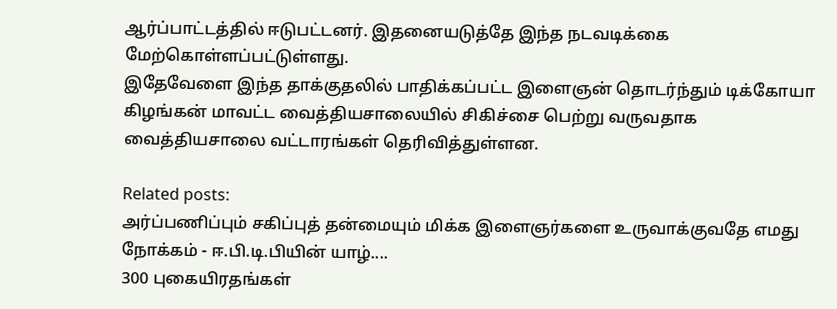ஆர்ப்பாட்டத்தில் ஈடுபட்டனர். இதனையடுத்தே இந்த நடவடிக்கை மேற்கொள்ளப்பட்டுள்ளது.
இதேவேளை இந்த தாக்குதலில் பாதிக்கப்பட்ட இளைஞன் தொடர்ந்தும் டிக்கோயா கிழங்கன் மாவட்ட வைத்தியசாலையில் சிகிச்சை பெற்று வருவதாக வைத்தியசாலை வட்டாரங்கள் தெரிவித்துள்ளன.

Related posts:
அர்ப்பணிப்பும் சகிப்புத் தன்மையும் மிக்க இளைஞர்களை உருவாக்குவதே எமது நோக்கம் - ஈ.பி.டி.பியின் யாழ்....
300 புகையிரதங்கள்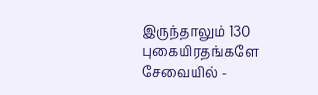இருந்தாலும் 130 புகையிரதங்களே சேவையில் -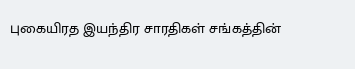புகையிரத இயந்திர சாரதிகள் சங்கத்தின்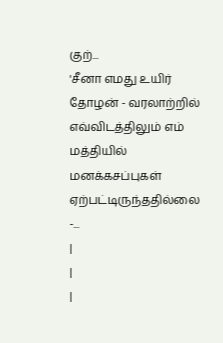குற்...
'சீனா எமது உயிர் தோழன் - வரலாற்றில் எவ்விடத்திலும் எம் மத்தியில் மனக்கசப்புகள் ஏற்பட்டிருந்ததில்லை -...
|
|
|